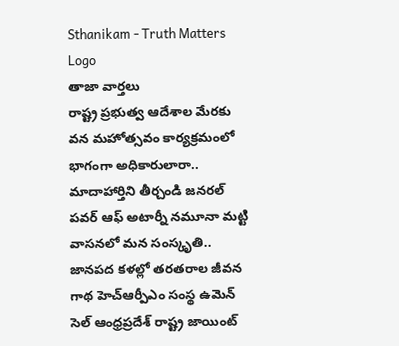Sthanikam - Truth Matters
Logo
తాజా వార్తలు
రాష్ట్ర ప్రభుత్వ ఆదేశాల మేరకు వన మహోత్సవం కార్యక్రమంలో భాగంగా అధికారులారా.. మాదాహార్తిని తీర్చండి జనరల్ పవర్ ఆఫ్ అటార్నీ నమూనా మట్టి వాసనలో మన సంస్కృతి.. జానపద కళల్లో తరతరాల జీవన గాథ హెచ్ఆర్పీఎం సంస్థ ఉమెన్ సెల్ ఆంధ్రప్రదేశ్ రాష్ట్ర జాయింట్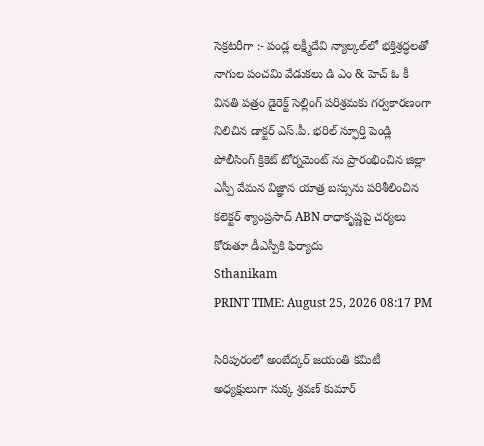సెక్రటరీగా :- పండ్ల లక్ష్మీదేవి న్యాల్కల్‌లో భక్తిశ్రద్ధలతో నాగుల పంచమి వేడుకలు డి ఎం & హెచ్ ఓ కీ వినతి పత్రం డైరెక్ట్ సెల్లింగ్ పరిశ్రమకు గర్వకారణంగా నిలిచిన డాక్టర్ ఎస్.పీ. భరిల్ స్ఫూర్తి పెండ్లి పోలీసింగ్ క్రికెట్ టోర్నమెంట్ ను ప్రారంభించిన జిల్లా ఎస్పీ వేమన విజ్ఞాన యాత్ర బస్సును పరిశీలించిన కలెక్టర్ శ్యాంప్రసాద్ ABN రాధాకృష్ణపై చర్యలు కోరుతూ డీఎస్పీకి ఫిర్యాదు
Sthanikam
PRINT TIME: August 25, 2026 08:17 PM

సిరిపురంలో అంబేద్కర్ జయంతి కమిటీ అధ్యక్షులుగా సుక్క శ్రవణ్ కుమార్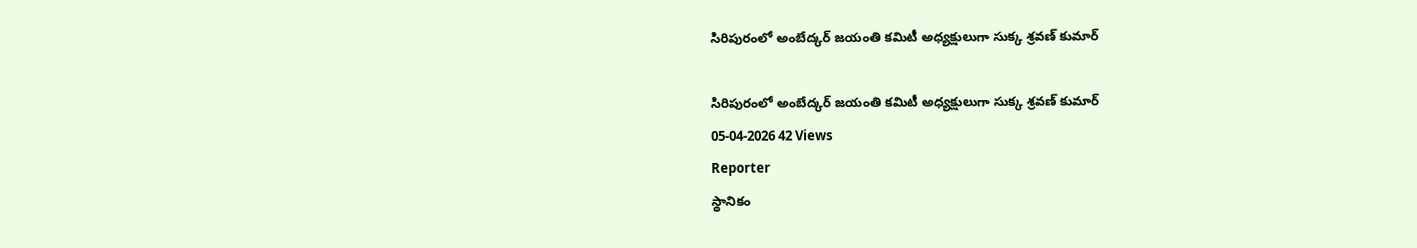సిరిపురంలో అంబేద్కర్ జయంతి కమిటీ అధ్యక్షులుగా సుక్క శ్రవణ్ కుమార్

సిరిపురంలో అంబేద్కర్ జయంతి కమిటీ అధ్యక్షులుగా సుక్క శ్రవణ్ కుమార్
05-04-2026 42 Views
Reporter
స్థానికం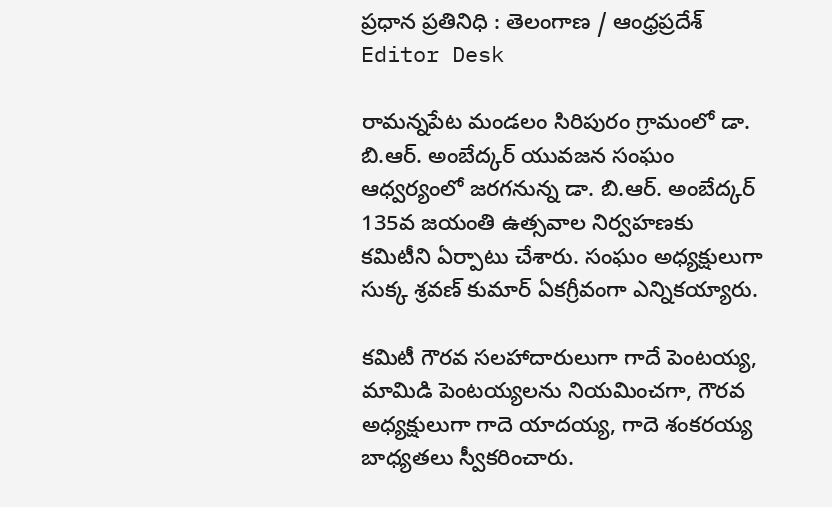ప్రధాన ప్రతినిధి : తెలంగాణ / ఆంధ్రప్రదేశ్
Editor Desk

రామన్నపేట మండలం సిరిపురం గ్రామంలో డా. బి.ఆర్. అంబేద్కర్ యువజన సంఘం ఆధ్వర్యంలో జరగనున్న డా. బి.ఆర్. అంబేద్కర్ 135వ జయంతి ఉత్సవాల నిర్వహణకు కమిటీని ఏర్పాటు చేశారు. సంఘం అధ్యక్షులుగా సుక్క శ్రవణ్ కుమార్ ఏకగ్రీవంగా ఎన్నికయ్యారు.

కమిటీ గౌరవ సలహాదారులుగా గాదే పెంటయ్య, మామిడి పెంటయ్యలను నియమించగా, గౌరవ అధ్యక్షులుగా గాదె యాదయ్య, గాదె శంకరయ్య బాధ్యతలు స్వీకరించారు.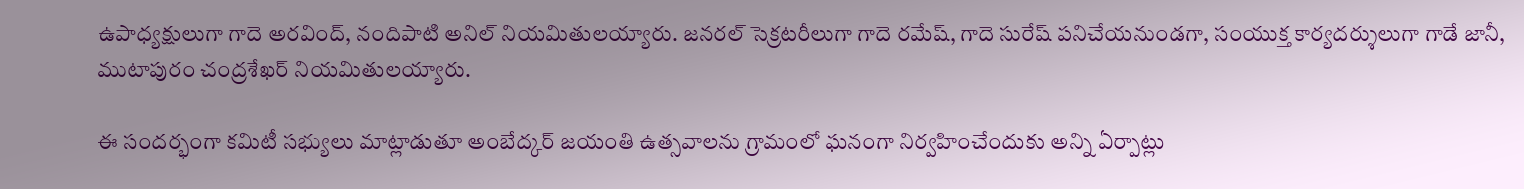ఉపాధ్యక్షులుగా గాదె అరవింద్, నందిపాటి అనిల్ నియమితులయ్యారు. జనరల్ సెక్రటరీలుగా గాదె రమేష్, గాదె సురేష్ పనిచేయనుండగా, సంయుక్త కార్యదర్శులుగా గాడే జానీ, ముటాపురం చంద్రశేఖర్ నియమితులయ్యారు.

ఈ సందర్భంగా కమిటీ సభ్యులు మాట్లాడుతూ అంబేద్కర్ జయంతి ఉత్సవాలను గ్రామంలో ఘనంగా నిర్వహించేందుకు అన్ని ఏర్పాట్లు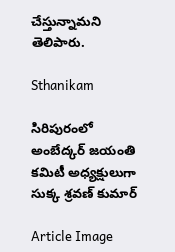చేస్తున్నామని తెలిపారు.

Sthanikam

సిరిపురంలో అంబేద్కర్ జయంతి కమిటీ అధ్యక్షులుగా సుక్క శ్రవణ్ కుమార్

Article Image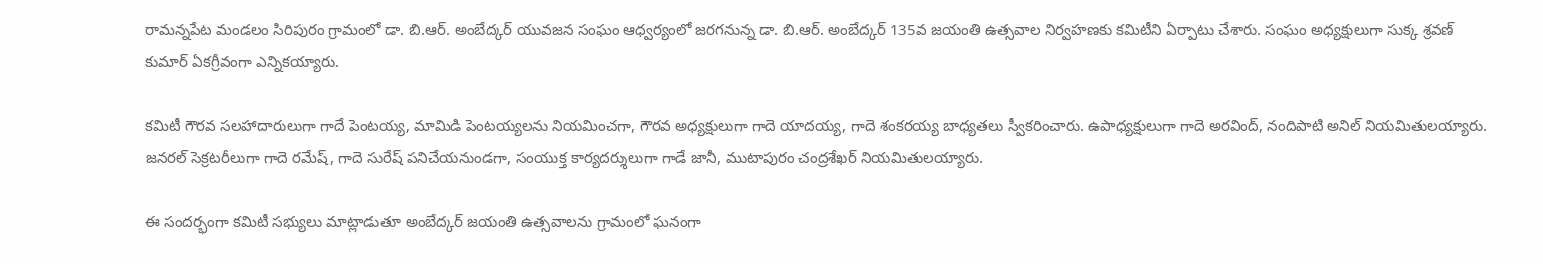రామన్నపేట మండలం సిరిపురం గ్రామంలో డా. బి.ఆర్. అంబేద్కర్ యువజన సంఘం ఆధ్వర్యంలో జరగనున్న డా. బి.ఆర్. అంబేద్కర్ 135వ జయంతి ఉత్సవాల నిర్వహణకు కమిటీని ఏర్పాటు చేశారు. సంఘం అధ్యక్షులుగా సుక్క శ్రవణ్ కుమార్ ఏకగ్రీవంగా ఎన్నికయ్యారు.

కమిటీ గౌరవ సలహాదారులుగా గాదే పెంటయ్య, మామిడి పెంటయ్యలను నియమించగా, గౌరవ అధ్యక్షులుగా గాదె యాదయ్య, గాదె శంకరయ్య బాధ్యతలు స్వీకరించారు. ఉపాధ్యక్షులుగా గాదె అరవింద్, నందిపాటి అనిల్ నియమితులయ్యారు. జనరల్ సెక్రటరీలుగా గాదె రమేష్, గాదె సురేష్ పనిచేయనుండగా, సంయుక్త కార్యదర్శులుగా గాడే జానీ, ముటాపురం చంద్రశేఖర్ నియమితులయ్యారు.

ఈ సందర్భంగా కమిటీ సభ్యులు మాట్లాడుతూ అంబేద్కర్ జయంతి ఉత్సవాలను గ్రామంలో ఘనంగా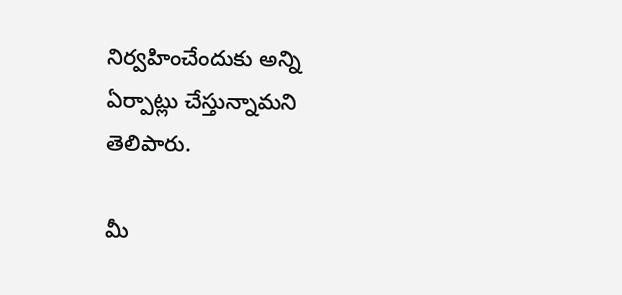నిర్వహించేందుకు అన్ని ఏర్పాట్లు చేస్తున్నామని తెలిపారు.

మీ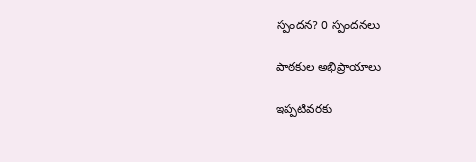స్పందన? 0 స్పందనలు

పాఠకుల అభిప్రాయాలు

ఇప్పటివరకు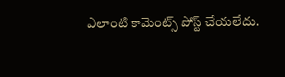ఎలాంటి కామెంట్స్ పోస్ట్ చేయలేదు.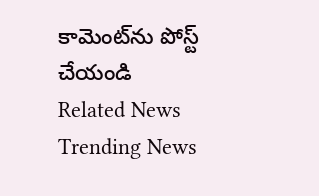కామెంట్‌ను పోస్ట్ చేయండి
Related News
Trending News